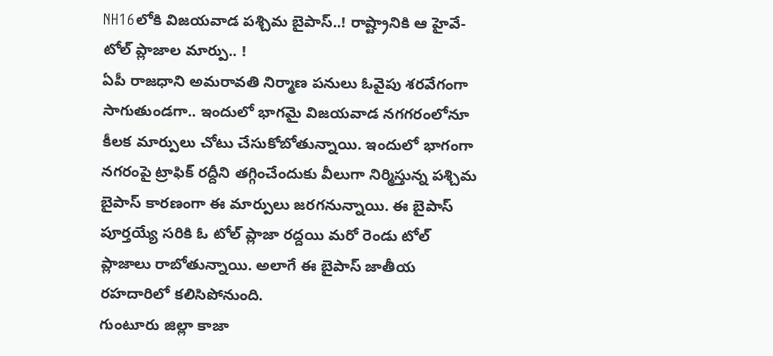NH16లోకి విజయవాడ పశ్చిమ బైపాస్..! రాష్ట్రానికి ఆ హైవే- టోల్ ప్లాజాల మార్పు.. !
ఏపీ రాజధాని అమరావతి నిర్మాణ పనులు ఓవైపు శరవేగంగా సాగుతుండగా.. ఇందులో భాగమై విజయవాడ నగగరంలోనూ కీలక మార్పులు చోటు చేసుకోబోతున్నాయి. ఇందులో భాగంగా నగరంపై ట్రాఫిక్ రద్దీని తగ్గించేందుకు వీలుగా నిర్మిస్తున్న పశ్చిమ బైపాస్ కారణంగా ఈ మార్పులు జరగనున్నాయి. ఈ బైపాస్ పూర్తయ్యే సరికి ఓ టోల్ ప్లాజా రద్దయి మరో రెండు టోల్ ప్లాజాలు రాబోతున్నాయి. అలాగే ఈ బైపాస్ జాతీయ రహదారిలో కలిసిపోనుంది.
గుంటూరు జిల్లా కాజా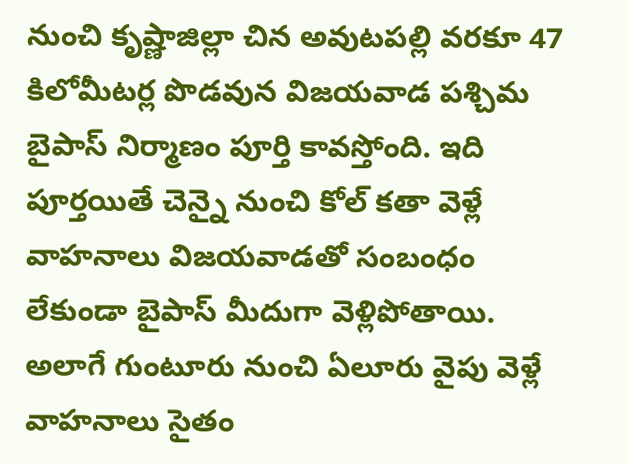నుంచి కృష్ణాజిల్లా చిన అవుటపల్లి వరకూ 47 కిలోమీటర్ల పొడవున విజయవాడ పశ్చిమ బైపాస్ నిర్మాణం పూర్తి కావస్తోంది. ఇది పూర్తయితే చెన్నై నుంచి కోల్ కతా వెళ్లే వాహనాలు విజయవాడతో సంబంధం లేకుండా బైపాస్ మీదుగా వెళ్లిపోతాయి. అలాగే గుంటూరు నుంచి ఏలూరు వైపు వెళ్లే వాహనాలు సైతం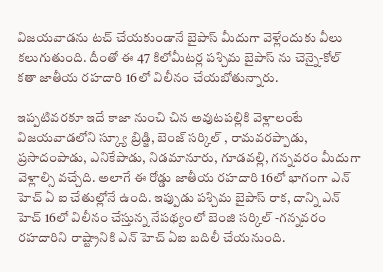విజయవాడను టచ్ చేయకుండానే బైపాస్ మీదుగా వెళ్లేందుకు వీలు కలుగుతుంది. దీంతో ఈ 47 కిలోమీటర్ల పశ్చిమ బైపాస్ ను చెన్నై-కోల్ కతా జాతీయ రహదారి 16లో విలీనం చేయబోతున్నారు.

ఇప్పటివరకూ ఇదే కాజా నుంచి చిన అవుటపల్లికి వెళ్లాలంటే విజయవాడలోని స్క్యూ బ్రిడ్జి, బెంజ్ సర్కిల్ , రామవరప్పాడు, ప్రసాదంపాడు, ఎనికేపాడు, నిడమానూరు, గూడవల్లి, గన్నవరం మీదుగా వెళ్లాల్సి వచ్చేది. అలాగే ఈ రోడ్డు జాతీయ రహదారి 16లో భాగంగా ఎన్ హెచ్ ఏ ఐ చేతుల్లోనే ఉంది. ఇప్పుడు పశ్చిమ బైపాస్ రాక, దాన్ని ఎన్ హెచ్ 16లో విలీనం చేస్తున్న నేపథ్యంలో బెంజి సర్కిల్ -గన్నవరం రహదారిని రాష్ట్రానికి ఎన్ హెచ్ ఏఐ బదిలీ చేయనుంది.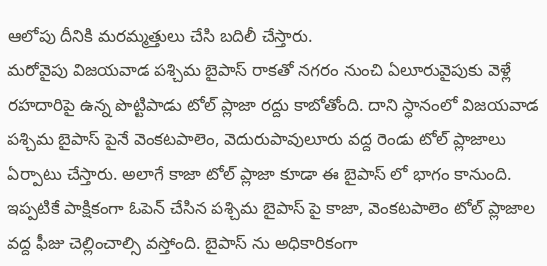ఆలోపు దీనికి మరమ్మత్తులు చేసి బదిలీ చేస్తారు.
మరోవైపు విజయవాడ పశ్చిమ బైపాస్ రాకతో నగరం నుంచి ఏలూరువైపుకు వెళ్లే రహదారిపై ఉన్న పొట్టిపాడు టోల్ ప్లాజా రద్దు కాబోతోంది. దాని స్ధానంలో విజయవాడ పశ్చిమ బైపాస్ పైనే వెంకటపాలెం, వెదురుపావులూరు వద్ద రెండు టోల్ ప్లాజాలు ఏర్పాటు చేస్తారు. అలాగే కాజా టోల్ ప్లాజా కూడా ఈ బైపాస్ లో భాగం కానుంది. ఇప్పటికే పాక్షికంగా ఓపెన్ చేసిన పశ్చిమ బైపాస్ పై కాజా, వెంకటపాలెం టోల్ ప్లాజాల వద్ద ఫీజు చెల్లించాల్సి వస్తోంది. బైపాస్ ను అధికారికంగా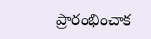ప్రారంభించాక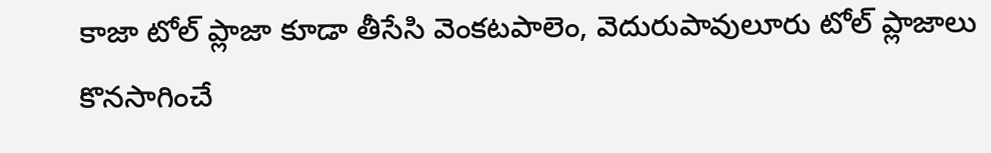కాజా టోల్ ప్లాజా కూడా తీసేసి వెంకటపాలెం, వెదురుపావులూరు టోల్ ప్లాజాలు కొనసాగించే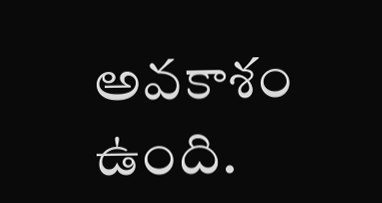అవకాశం ఉంది.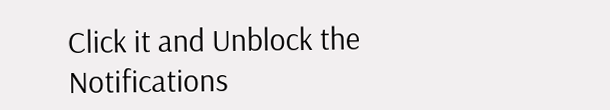Click it and Unblock the Notifications